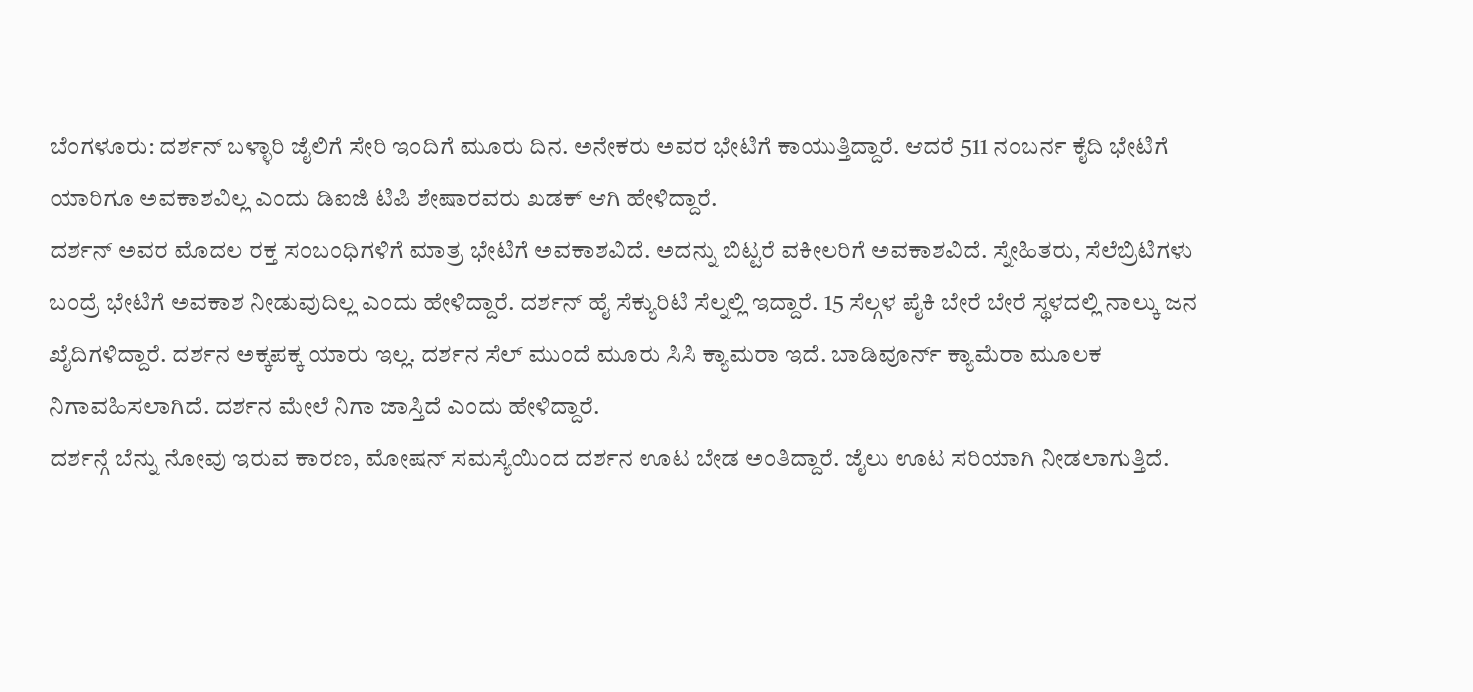ಬೆಂಗಳೂರು: ದರ್ಶನ್ ಬಳ್ಳಾರಿ ಜೈಲಿಗೆ ಸೇರಿ ಇಂದಿಗೆ ಮೂರು ದಿನ. ಅನೇಕರು ಅವರ ಭೇಟಿಗೆ ಕಾಯುತ್ತಿದ್ದಾರೆ. ಆದರೆ 511 ನಂಬರ್ನ ಕೈದಿ ಭೇಟಿಗೆ ಯಾರಿಗೂ ಅವಕಾಶವಿಲ್ಲ ಎಂದು ಡಿಐಜಿ ಟಿಪಿ ಶೇಷಾರವರು ಖಡಕ್ ಆಗಿ ಹೇಳಿದ್ದಾರೆ.
ದರ್ಶನ್ ಅವರ ಮೊದಲ ರಕ್ತ ಸಂಬಂಧಿಗಳಿಗೆ ಮಾತ್ರ ಭೇಟಿಗೆ ಅವಕಾಶವಿದೆ. ಅದನ್ನು ಬಿಟ್ಟರೆ ವಕೀಲರಿಗೆ ಅವಕಾಶವಿದೆ. ಸ್ನೇಹಿತರು, ಸೆಲೆಬ್ರಿಟಿಗಳು ಬಂದ್ರೆ ಭೇಟಿಗೆ ಅವಕಾಶ ನೀಡುವುದಿಲ್ಲ ಎಂದು ಹೇಳಿದ್ದಾರೆ. ದರ್ಶನ್ ಹೈ ಸೆಕ್ಯುರಿಟಿ ಸೆಲ್ನಲ್ಲಿ ಇದ್ದಾರೆ. 15 ಸೆಲ್ಗಳ ಪೈಕಿ ಬೇರೆ ಬೇರೆ ಸ್ಥಳದಲ್ಲಿ ನಾಲ್ಕು ಜನ ಖೈದಿಗಳಿದ್ದಾರೆ. ದರ್ಶನ ಅಕ್ಕಪಕ್ಕ ಯಾರು ಇಲ್ಲ. ದರ್ಶನ ಸೆಲ್ ಮುಂದೆ ಮೂರು ಸಿಸಿ ಕ್ಯಾಮರಾ ಇದೆ. ಬಾಡಿವೂರ್ನ್ ಕ್ಯಾಮೆರಾ ಮೂಲಕ ನಿಗಾವಹಿಸಲಾಗಿದೆ. ದರ್ಶನ ಮೇಲೆ ನಿಗಾ ಜಾಸ್ತಿದೆ ಎಂದು ಹೇಳಿದ್ದಾರೆ.
ದರ್ಶನ್ಗೆ ಬೆನ್ನು ನೋವು ಇರುವ ಕಾರಣ, ಮೋಷನ್ ಸಮಸ್ಯೆಯಿಂದ ದರ್ಶನ ಊಟ ಬೇಡ ಅಂತಿದ್ದಾರೆ. ಜೈಲು ಊಟ ಸರಿಯಾಗಿ ನೀಡಲಾಗುತ್ತಿದೆ.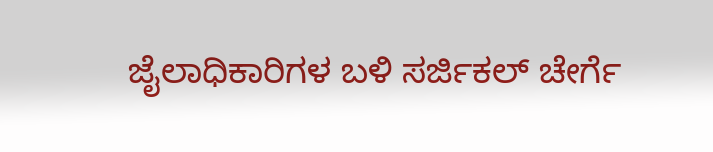ಜೈಲಾಧಿಕಾರಿಗಳ ಬಳಿ ಸರ್ಜಿಕಲ್ ಚೇರ್ಗೆ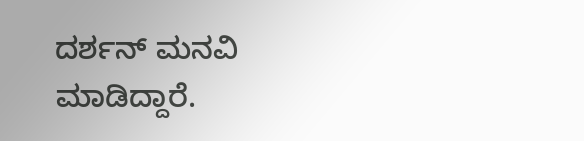ದರ್ಶನ್ ಮನವಿ ಮಾಡಿದ್ದಾರೆ.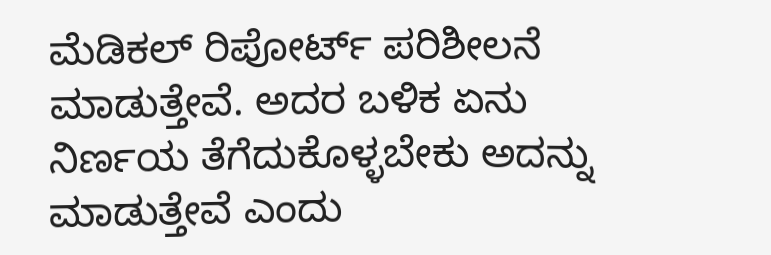ಮೆಡಿಕಲ್ ರಿಪೋರ್ಟ್ ಪರಿಶೀಲನೆ ಮಾಡುತ್ತೇವೆ. ಅದರ ಬಳಿಕ ಏನು ನಿರ್ಣಯ ತೆಗೆದುಕೊಳ್ಳಬೇಕು ಅದನ್ನು ಮಾಡುತ್ತೇವೆ ಎಂದು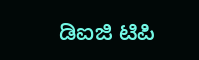ಡಿಐಜಿ ಟಿಪಿ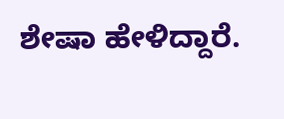ಶೇಷಾ ಹೇಳಿದ್ದಾರೆ.